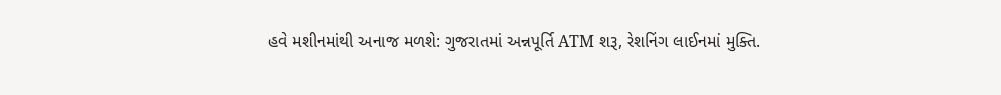હવે મશીનમાંથી અનાજ મળશે: ગુજરાતમાં અન્નપૂર્તિ ATM શરૂ, રેશનિંગ લાઈનમાં મુક્તિ.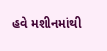હવે મશીનમાંથી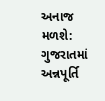અનાજ મળશે: ગુજરાતમાં અન્નપૂર્તિ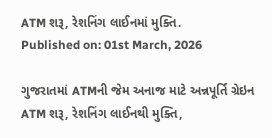ATM શરૂ, રેશનિંગ લાઈનમાં મુક્તિ.
Published on: 01st March, 2026

ગુજરાતમાં ATMની જેમ અનાજ માટે અન્નપૂર્તિ ગ્રેઇન ATM શરૂ, રેશનિંગ લાઈનથી મુક્તિ,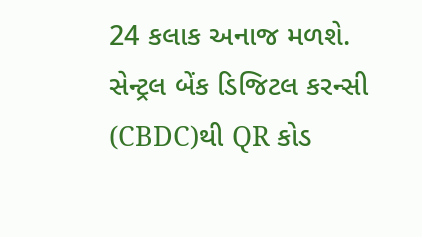24 કલાક અનાજ મળશે. સેન્ટ્રલ બેંક ડિજિટલ કરન્સી (CBDC)થી QR કોડ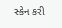સ્કેન કરી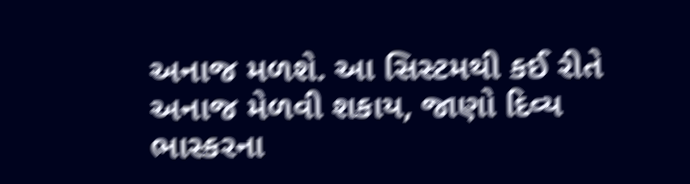અનાજ મળશે. આ સિસ્ટમથી કઈ રીતે અનાજ મેળવી શકાય, જાણો દિવ્ય ભાસ્કરના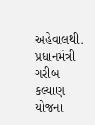અહેવાલથી. પ્રધાનમંત્રી ગરીબ કલ્યાણ યોજના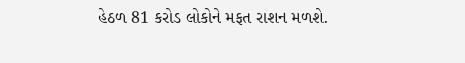હેઠળ 81 કરોડ લોકોને મફત રાશન મળશે.